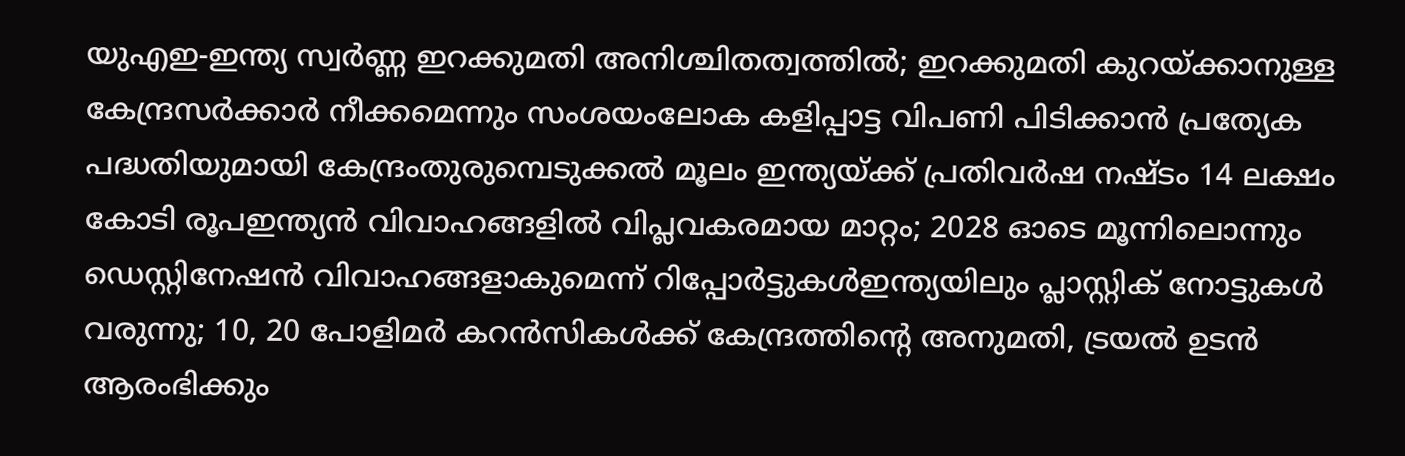യുഎഇ-ഇന്ത്യ സ്വർണ്ണ ഇറക്കുമതി അനിശ്ചിതത്വത്തിൽ; ഇറക്കുമതി കുറയ്ക്കാനുള്ള കേന്ദ്രസർക്കാർ നീക്കമെന്നും സംശയംലോക കളിപ്പാട്ട വിപണി പിടിക്കാന്‍ പ്രത്യേക പദ്ധതിയുമായി കേന്ദ്രംതുരുമ്പെടുക്കൽ മൂലം ഇന്ത്യയ്ക്ക് പ്രതിവര്‍ഷ നഷ്ടം 14 ലക്ഷം കോടി രൂപഇന്ത്യൻ വിവാഹങ്ങളിൽ വിപ്ലവകരമായ മാറ്റം; 2028 ഓടെ മൂന്നിലൊന്നും ഡെസ്റ്റിനേഷൻ വിവാഹങ്ങളാകുമെന്ന് റിപ്പോർട്ടുകൾഇന്ത്യയിലും പ്ലാസ്റ്റിക് നോട്ടുകൾ വരുന്നു; 10, 20 പോളിമർ കറൻസികൾക്ക് കേന്ദ്രത്തിന്റെ അനുമതി, ട്രയൽ ഉടൻ ആരംഭിക്കും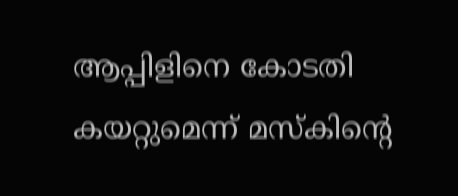ആപ്പിളിനെ കോടതി കയറ്റുമെന്ന് മസ്കിന്റെ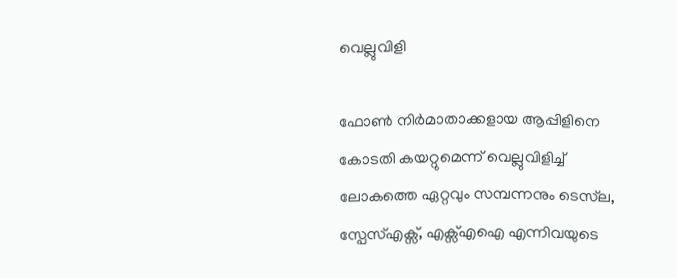വെല്ലുവിളി

ഫോൺ നിർമാതാക്കളായ ആപ്പിളിനെ കോടതി കയറ്റുമെന്ന് വെല്ലുവിളിച്ച് ലോകത്തെ ഏറ്റവും സമ്പന്നനും ടെസ്‍ല, സ്പേസ്എക്സ്, എക്സ്എഐ എന്നിവയുടെ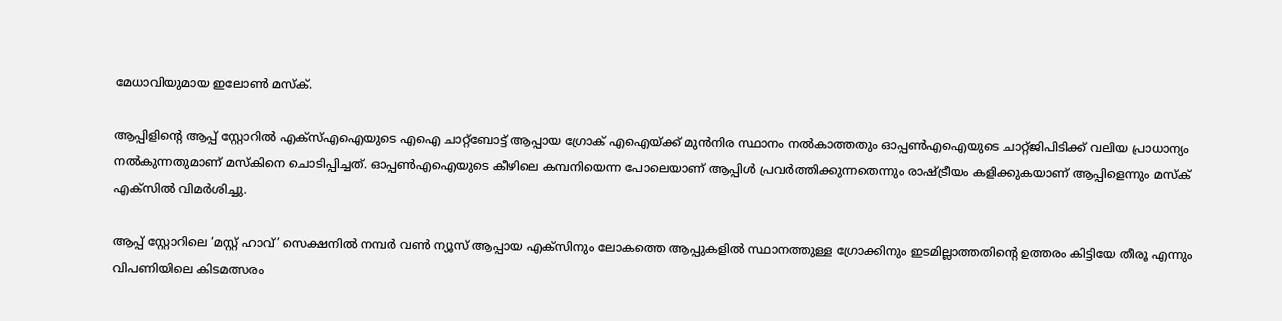മേധാവിയുമായ ഇലോൺ മസ്ക്.

ആപ്പിളിന്റെ ആപ്പ് സ്റ്റോറിൽ എക്സ്എഐയുടെ എഐ ചാറ്റ്ബോട്ട് ആപ്പായ ഗ്രോക് എഐയ്ക്ക് മുൻനിര സ്ഥാനം നൽകാത്തതും ഓപ്പൺ‌എഐയുടെ ചാറ്റ്ജിപിടിക്ക് വലിയ പ്രാധാന്യം നൽകുന്നതുമാണ് മസ്കിനെ ചൊടിപ്പിച്ചത്. ഓപ്പൺഎഐയുടെ കീഴിലെ കമ്പനിയെന്ന പോലെയാണ് ആപ്പിൾ പ്രവർത്തിക്കുന്നതെന്നും രാഷ്ട്രീയം കളിക്കുകയാണ് ആപ്പിളെന്നും മസ്ക് എക്സിൽ വിമർശിച്ചു.

ആപ്പ് സ്റ്റോറിലെ ‘മസ്റ്റ് ഹാവ്’ സെക്ഷനിൽ‌ നമ്പർ വൺ ന്യൂസ് ആപ്പായ എക്സിനും ലോകത്തെ ആപ്പുകളിൽ സ്ഥാനത്തുള്ള ഗ്രോക്കിനും ഇടമില്ലാത്തതിന്റെ ഉത്തരം കിട്ടിയേ തീരൂ എന്നും വിപണിയിലെ കിടമത്സരം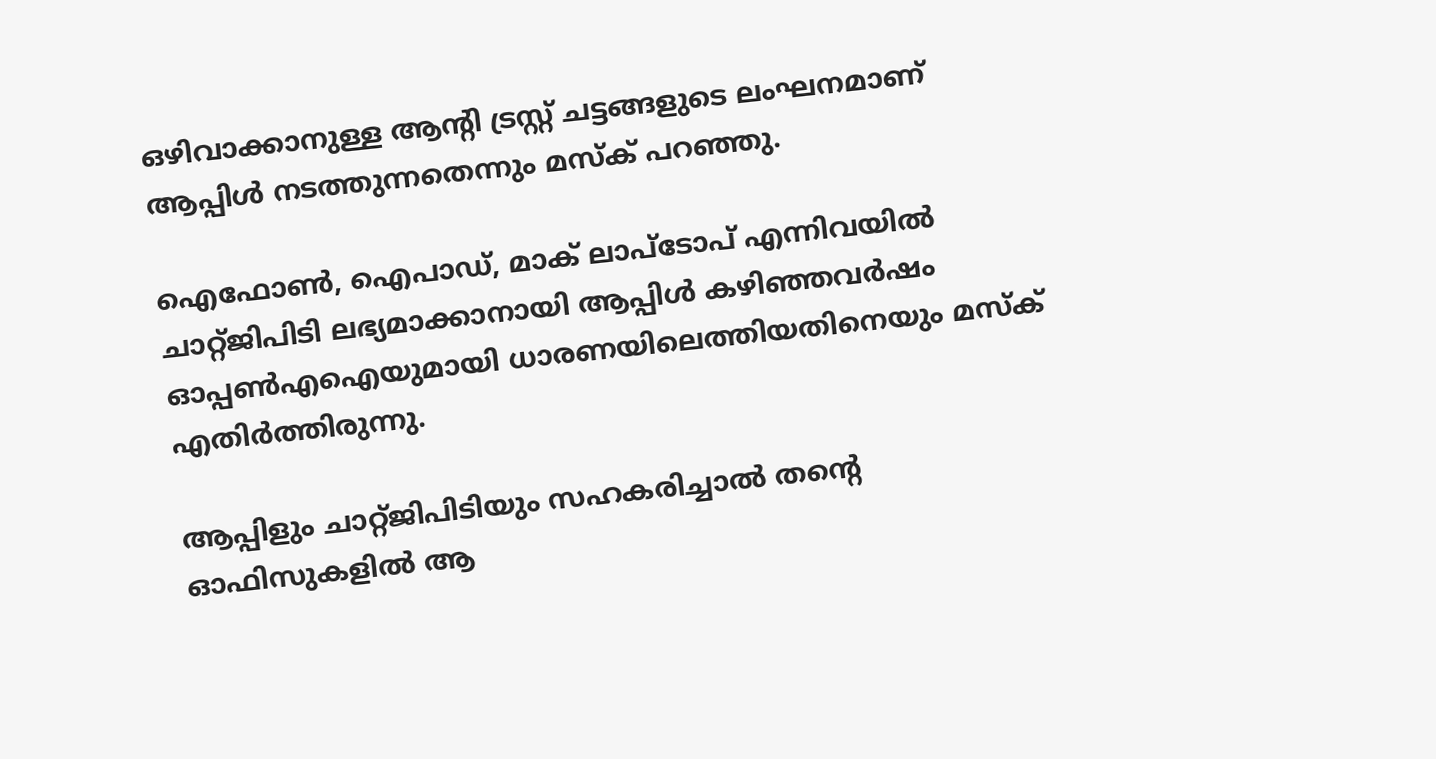ഒഴിവാക്കാനുള്ള ആന്റി ട്രസ്റ്റ് ചട്ടങ്ങളുടെ ലംഘനമാണ് ആപ്പിൾ നടത്തുന്നതെന്നും മസ്ക് പറഞ്ഞു.

ഐഫോൺ, ഐപാഡ്, മാക് ലാപ്ടോപ് എന്നിവയിൽ ചാറ്റ്ജിപിടി ലഭ്യമാക്കാനായി ആപ്പിൾ കഴിഞ്ഞവർഷം ഓപ്പൺഎഐയുമായി ധാരണയിലെത്തിയതിനെയും മസ്ക് എതിർത്തിരുന്നു.

ആപ്പിളും ചാറ്റ്ജിപിടിയും സഹകരിച്ചാൽ തന്റെ ഓഫിസുകളിൽ ആ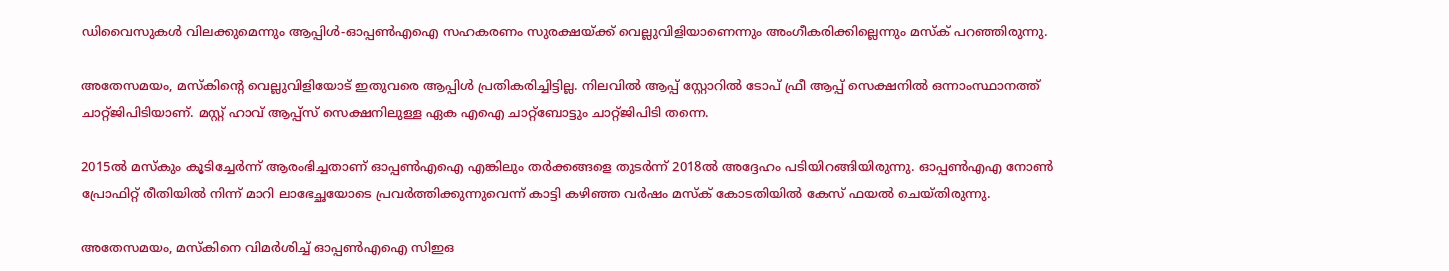ഡിവൈസുകൾ വിലക്കുമെന്നും ആപ്പിൾ-ഓപ്പൺഎഐ സഹകരണം സുരക്ഷയ്ക്ക് വെല്ലുവിളിയാണെന്നും അംഗീകരിക്കില്ലെന്നും മസ്ക് പറഞ്ഞിരുന്നു.

അതേസമയം, മസ്കിന്റെ വെല്ലുവിളിയോട് ഇതുവരെ ആപ്പിൾ പ്രതികരിച്ചിട്ടില്ല. നിലവിൽ ആപ്പ് സ്റ്റോറിൽ ടോപ് ഫ്രീ ആപ്പ് സെക്ഷനിൽ‌ ഒന്നാംസ്ഥാനത്ത് ചാറ്റ്ജിപിടിയാണ്. മസ്റ്റ് ഹാവ് ആപ്പ്സ് സെക്ഷനിലുള്ള ഏക എഐ ചാറ്റ്ബോട്ടും ചാറ്റ്ജിപിടി തന്നെ.

2015ൽ മസ്കും കൂടിച്ചേർന്ന് ആരംഭിച്ചതാണ് ഓപ്പൺഎഐ എങ്കിലും തർക്കങ്ങളെ തുടർന്ന് 2018ൽ അദ്ദേഹം പടിയിറങ്ങിയിരുന്നു. ഓപ്പൺഎഎ നോൺ പ്രോഫിറ്റ് രീതിയിൽ നിന്ന് മാറി ലാഭേച്ഛയോടെ പ്രവർത്തിക്കുന്നുവെന്ന് കാട്ടി കഴിഞ്ഞ വർഷം മസ്ക് കോടതിയിൽ കേസ് ഫയൽ ചെയ്തിരുന്നു.

അതേസമയം, മസ്കിനെ വിമർശിച്ച് ഓപ്പൺഎഐ സിഇഒ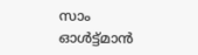സാം ഓൾട്ട്മാൻ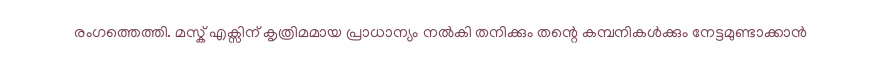രംഗത്തെത്തി. മസ്ക് എക്സിന് കൃത്രിമമായ പ്രാധാന്യം നൽകി തനിക്കും തന്റെ കമ്പനികൾക്കും നേട്ടമുണ്ടാക്കാൻ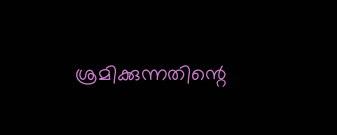ശ്രമിക്കുന്നതിന്റെ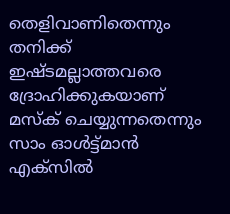തെളിവാണിതെന്നും തനിക്ക് ഇഷ്ടമല്ലാത്തവരെ ദ്രോഹിക്കുകയാണ് മസ്ക് ചെയ്യുന്നതെന്നും സാം ഓൾട്ട്മാൻ എക്സിൽ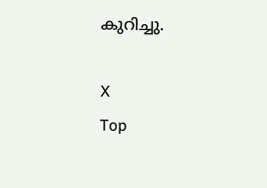കുറിച്ചു.

X
Top